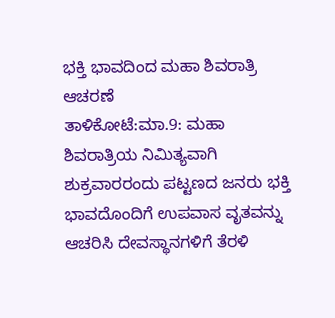ಭಕ್ತಿ ಭಾವದಿಂದ ಮಹಾ ಶಿವರಾತ್ರಿ ಆಚರಣೆ
ತಾಳಿಕೋಟೆ:ಮಾ.9: ಮಹಾ ಶಿವರಾತ್ರಿಯ ನಿಮಿತ್ಯವಾಗಿ ಶುಕ್ರವಾರರಂದು ಪಟ್ಟಣದ ಜನರು ಭಕ್ತಿ ಭಾವದೊಂದಿಗೆ ಉಪವಾಸ ವೃತವನ್ನು ಆಚರಿಸಿ ದೇವಸ್ಥಾನಗಳಿಗೆ ತೆರಳಿ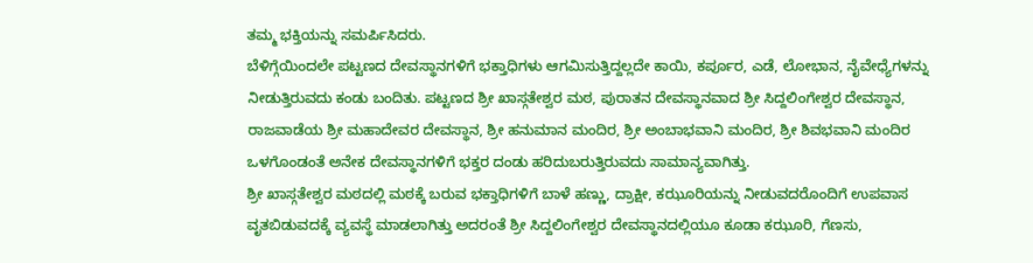ತಮ್ಮ ಭಕ್ತಿಯನ್ನು ಸಮರ್ಪಿಸಿದರು.
ಬೆಳಿಗ್ಗೆಯಿಂದಲೇ ಪಟ್ಟಣದ ದೇವಸ್ಥಾನಗಳಿಗೆ ಭಕ್ತಾಧಿಗಳು ಆಗಮಿಸುತ್ತಿದ್ದಲ್ಲದೇ ಕಾಯಿ, ಕರ್ಪೂರ, ಎಡೆ, ಲೋಭಾನ, ನೈವೇಧ್ಯೆಗಳನ್ನು ನೀಡುತ್ತಿರುವದು ಕಂಡು ಬಂದಿತು. ಪಟ್ಟಣದ ಶ್ರೀ ಖಾಸ್ಗತೇಶ್ವರ ಮಠ, ಪುರಾತನ ದೇವಸ್ಥಾನವಾದ ಶ್ರೀ ಸಿದ್ದಲಿಂಗೇಶ್ವರ ದೇವಸ್ಥಾನ, ರಾಜವಾಡೆಯ ಶ್ರೀ ಮಹಾದೇವರ ದೇವಸ್ಥಾನ, ಶ್ರೀ ಹನುಮಾನ ಮಂದಿರ, ಶ್ರೀ ಅಂಬಾಭವಾನಿ ಮಂದಿರ, ಶ್ರೀ ಶಿವಭವಾನಿ ಮಂದಿರ ಒಳಗೊಂಡಂತೆ ಅನೇಕ ದೇವಸ್ಥಾನಗಳಿಗೆ ಭಕ್ತರ ದಂಡು ಹರಿದುಬರುತ್ತಿರುವದು ಸಾಮಾನ್ಯವಾಗಿತ್ತು.
ಶ್ರೀ ಖಾಸ್ಗತೇಶ್ವರ ಮಠದಲ್ಲಿ ಮಠಕ್ಕೆ ಬರುವ ಭಕ್ತಾಧಿಗಳಿಗೆ ಬಾಳೆ ಹಣ್ಣು, ದ್ರಾಕ್ಷೀ, ಕಝೂರಿಯನ್ನು ನೀಡುವದರೊಂದಿಗೆ ಉಪವಾಸ ವೃತಬಿಡುವದಕ್ಕೆ ವ್ಯವಸ್ಥೆ ಮಾಡಲಾಗಿತ್ತು ಅದರಂತೆ ಶ್ರೀ ಸಿದ್ದಲಿಂಗೇಶ್ವರ ದೇವಸ್ಥಾನದಲ್ಲಿಯೂ ಕೂಡಾ ಕಝೂರಿ, ಗೆಣಸು,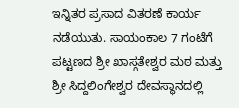ಇನ್ನಿತರ ಪ್ರಸಾದ ವಿತರಣೆ ಕಾರ್ಯ ನಡೆಯುತು. ಸಾಯಂಕಾಲ 7 ಗಂಟೆಗೆ ಪಟ್ಟಣದ ಶ್ರೀ ಖಾಸ್ಗತೇಶ್ವರ ಮಠ ಮತ್ತು ಶ್ರೀ ಸಿದ್ದಲಿಂಗೇಶ್ವರ ದೇವಸ್ಥಾನದಲ್ಲಿ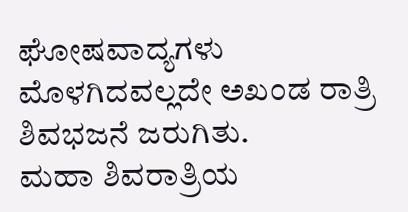ಘೋಷವಾದ್ಯಗಳು ಮೊಳಗಿದವಲ್ಲದೇ ಅಖಂಡ ರಾತ್ರಿ ಶಿವಭಜನೆ ಜರುಗಿತು.
ಮಹಾ ಶಿವರಾತ್ರಿಯ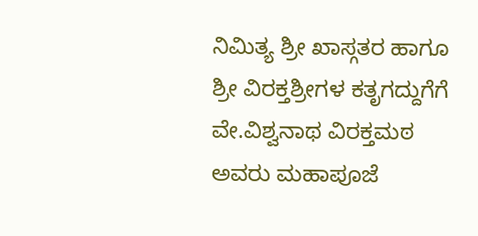ನಿಮಿತ್ಯ ಶ್ರೀ ಖಾಸ್ಗತರ ಹಾಗೂ ಶ್ರೀ ವಿರಕ್ತಶ್ರೀಗಳ ಕತೃಗದ್ದುಗೆಗೆ ವೇ.ವಿಶ್ವನಾಥ ವಿರಕ್ತಮಠ ಅವರು ಮಹಾಪೂಜೆ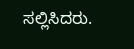ಸಲ್ಲಿಸಿದರು.